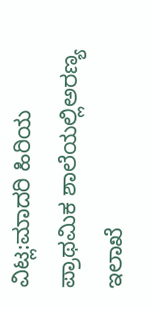ವಿಟ್ಲ:ಮಾದರಿ ಹಿರಿಯ ಪ್ರಾಥಮಿಕ ಶಾಲೆಯಲ್ಲಿಅರಣ್ಯ ಇಲಾಖೆ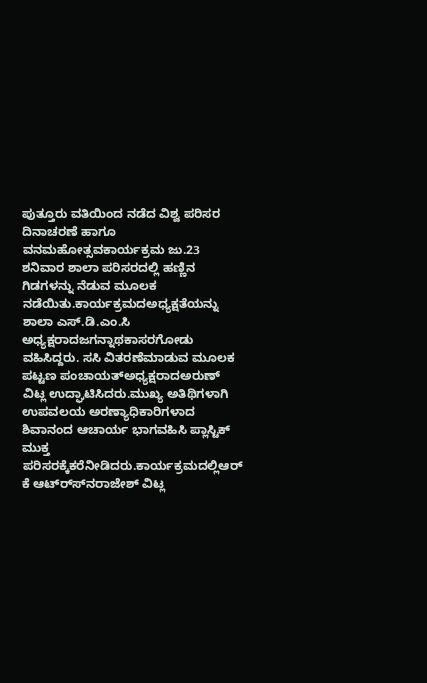ಪುತ್ತೂರು ವತಿಯಿಂದ ನಡೆದ ವಿಶ್ವ ಪರಿಸರ ದಿನಾಚರಣೆ ಹಾಗೂ ವನಮಹೋತ್ಸವಕಾರ್ಯಕ್ರಮ ಜು.23  ಶನಿವಾರ ಶಾಲಾ ಪರಿಸರದಲ್ಲಿ ಹಣ್ಣಿನ ಗಿಡಗಳನ್ನು ನೆಡುವ ಮೂಲಕ ನಡೆಯಿತು.ಕಾರ್ಯಕ್ರಮದಅಧ್ಯಕ್ಷತೆಯನ್ನು ಶಾಲಾ ಎಸ್.ಡಿ.ಎಂ.ಸಿ ಅಧ್ಯಕ್ಷರಾದಜಗನ್ನಾಥಕಾಸರಗೋಡು ವಹಿಸಿದ್ದರು. ಸಸಿ ವಿತರಣೆಮಾಡುವ ಮೂಲಕ ಪಟ್ಟಣ ಪಂಚಾಯತ್‍ಅಧ್ಯಕ್ಷರಾದಅರುಣ್ ವಿಟ್ಲ ಉದ್ಘಾಟಿಸಿದರು.ಮುಖ್ಯ ಅತಿಥಿಗಳಾಗಿ ಉಪವಲಯ ಅರಣ್ಯಾಧಿಕಾರಿಗಳಾದ ಶಿವಾನಂದ ಆಚಾರ್ಯ ಭಾಗವಹಿಸಿ ಪ್ಲಾಸ್ಟಿಕ್ ಮುಕ್ತ ಪರಿಸರಕ್ಕೆಕರೆನೀಡಿದರು.ಕಾರ್ಯಕ್ರಮದಲ್ಲಿಆರ್ ಕೆ ಆಟ್ರ್ಸ್‍ನರಾಜೇಶ್ ವಿಟ್ಲ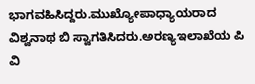ಭಾಗವಹಿಸಿದ್ದರು.ಮುಖ್ಯೋಪಾಧ್ಯಾಯರಾದ ವಿಶ್ವನಾಥ ಬಿ ಸ್ವಾಗತಿಸಿದರು.ಅರಣ್ಯಇಲಾಖೆಯ ಪಿ ವಿ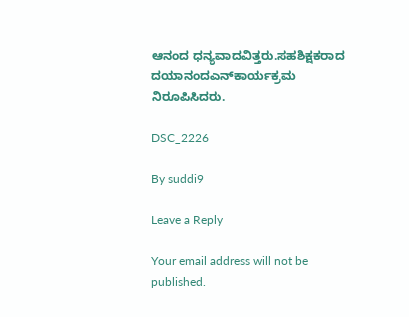ಆನಂದ ಧನ್ಯವಾದವಿತ್ತರು.ಸಹಶಿಕ್ಷಕರಾದ ದಯಾನಂದಎನ್‍ಕಾರ್ಯಕ್ರಮ ನಿರೂಪಿಸಿದರು.

DSC_2226

By suddi9

Leave a Reply

Your email address will not be published.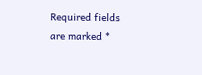Required fields are marked *